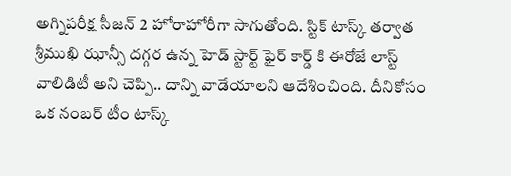అగ్నిపరీక్ష సీజన్ 2 హోరాహోరీగా సాగుతోంది. స్టిక్ టాస్క్ తర్వాత శ్రీముఖి ఝాన్సీ దగ్గర ఉన్న హెడ్ స్టార్ట్ ఫైర్ కార్డ్ కి ఈరోజే లాస్ట్ వాలిడిటీ అని చెప్పి.. దాన్ని వాడేయాలని ఆదేశించింది. దీనికోసం ఒక నంబర్ టీం టాస్క్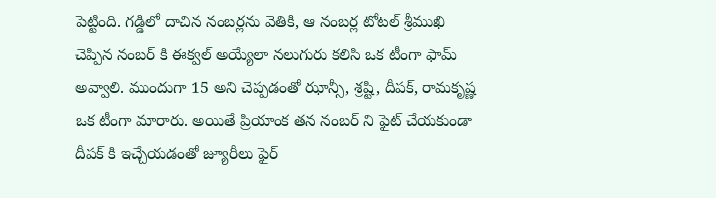పెట్టింది. గడ్డిలో దాచిన నంబర్లను వెతికి, ఆ నంబర్ల టోటల్ శ్రీముఖి చెప్పిన నంబర్ కి ఈక్వల్ అయ్యేలా నలుగురు కలిసి ఒక టీంగా ఫామ్ అవ్వాలి. ముందుగా 15 అని చెప్పడంతో ఝాన్సీ, శ్రష్టి, దీపక్, రామకృష్ణ ఒక టీంగా మారారు. అయితే ప్రియాంక తన నంబర్ ని ఫైట్ చేయకుండా దీపక్ కి ఇచ్చేయడంతో జ్యూరీలు ఫైర్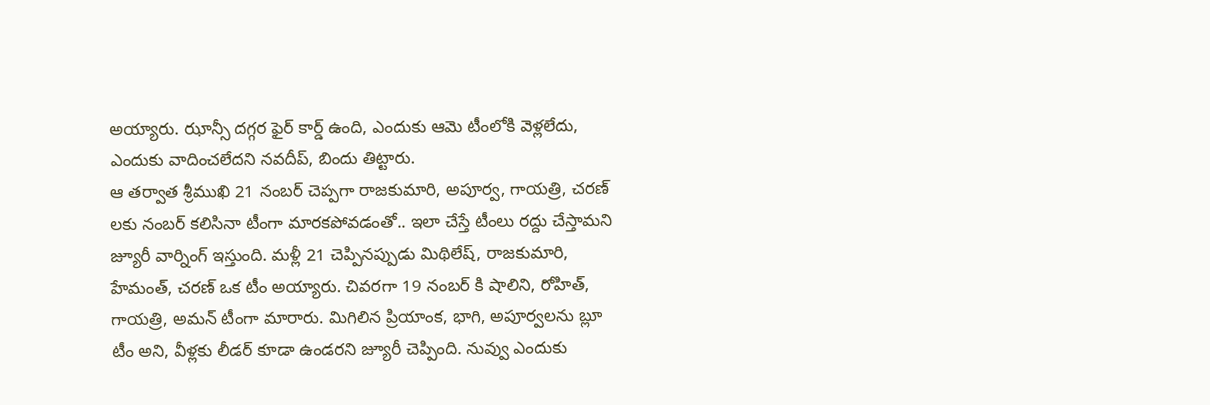అయ్యారు. ఝాన్సీ దగ్గర ఫైర్ కార్డ్ ఉంది, ఎందుకు ఆమె టీంలోకి వెళ్లలేదు, ఎందుకు వాదించలేదని నవదీప్, బిందు తిట్టారు.
ఆ తర్వాత శ్రీముఖి 21 నంబర్ చెప్పగా రాజకుమారి, అపూర్వ, గాయత్రి, చరణ్ లకు నంబర్ కలిసినా టీంగా మారకపోవడంతో.. ఇలా చేస్తే టీంలు రద్దు చేస్తామని జ్యూరీ వార్నింగ్ ఇస్తుంది. మళ్లీ 21 చెప్పినప్పుడు మిథిలేష్, రాజకుమారి, హేమంత్, చరణ్ ఒక టీం అయ్యారు. చివరగా 19 నంబర్ కి షాలిని, రోహిత్, గాయత్రి, అమన్ టీంగా మారారు. మిగిలిన ప్రియాంక, భాగి, అపూర్వలను బ్లూ టీం అని, వీళ్లకు లీడర్ కూడా ఉండరని జ్యూరీ చెప్పింది. నువ్వు ఎందుకు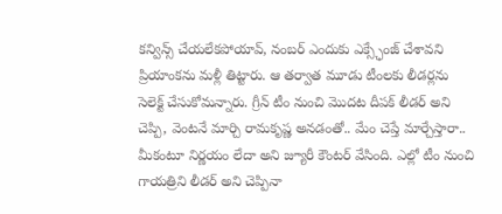కన్విన్స్ చేయలేకపోయావ్, నంబర్ ఎందుకు ఎక్స్ఛేంజ్ చేశావని ప్రియాంకను మళ్లీ తిట్టారు. ఆ తర్వాత మూడు టీంలకు లీడర్లను సెలెక్ట్ చేసుకోమన్నారు. గ్రీన్ టీం నుంచి మొదట దీపక్ లీడర్ అని చెప్పి, వెంటనే మార్చి రామకృష్ణ అనడంతో.. మేం చెప్తే మార్చేస్తారా.. మీకంటూ నిర్ణయం లేదా అని జ్యూరీ కౌంటర్ వేసింది. ఎల్లో టీం నుంచి గాయత్రిని లీడర్ అని చెప్పినా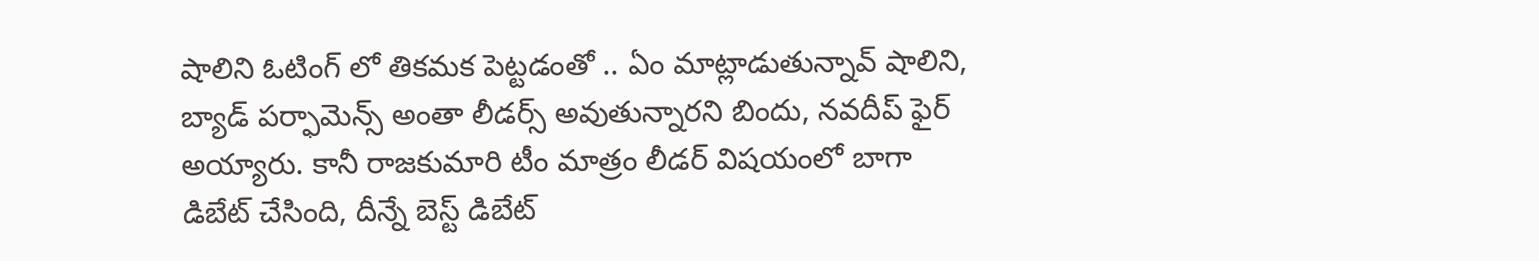షాలిని ఓటింగ్ లో తికమక పెట్టడంతో .. ఏం మాట్లాడుతున్నావ్ షాలిని, బ్యాడ్ పర్ఫామెన్స్ అంతా లీడర్స్ అవుతున్నారని బిందు, నవదీప్ ఫైర్ అయ్యారు. కానీ రాజకుమారి టీం మాత్రం లీడర్ విషయంలో బాగా డిబేట్ చేసింది, దీన్నే బెస్ట్ డిబేట్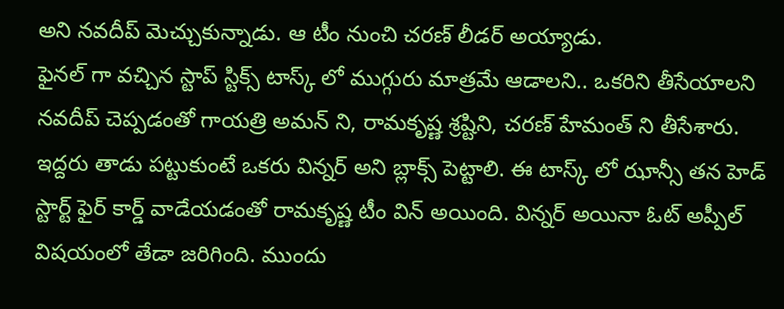అని నవదీప్ మెచ్చుకున్నాడు. ఆ టీం నుంచి చరణ్ లీడర్ అయ్యాడు.
ఫైనల్ గా వచ్చిన స్టాప్ స్టిక్స్ టాస్క్ లో ముగ్గురు మాత్రమే ఆడాలని.. ఒకరిని తీసేయాలని నవదీప్ చెప్పడంతో గాయత్రి అమన్ ని, రామకృష్ణ శ్రష్టిని, చరణ్ హేమంత్ ని తీసేశారు. ఇద్దరు తాడు పట్టుకుంటే ఒకరు విన్నర్ అని బ్లాక్స్ పెట్టాలి. ఈ టాస్క్ లో ఝాన్సీ తన హెడ్ స్టార్ట్ ఫైర్ కార్డ్ వాడేయడంతో రామకృష్ణ టీం విన్ అయింది. విన్నర్ అయినా ఓట్ అప్పీల్ విషయంలో తేడా జరిగింది. ముందు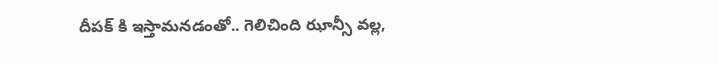దీపక్ కి ఇస్తామనడంతో.. గెలిచింది ఝాన్సీ వల్ల,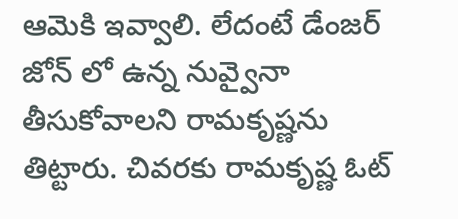ఆమెకి ఇవ్వాలి. లేదంటే డేంజర్ జోన్ లో ఉన్న నువ్వైనా తీసుకోవాలని రామకృష్ణను తిట్టారు. చివరకు రామకృష్ణ ఓట్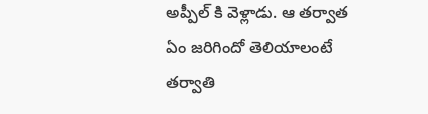అప్పీల్ కి వెళ్లాడు. ఆ తర్వాత ఏం జరిగిందో తెలియాలంటే తర్వాతి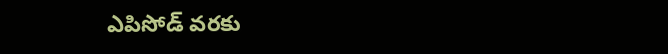ఎపిసోడ్ వరకు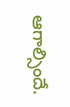ఆగాల్సిందే.